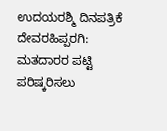ಉದಯರಶ್ಮಿ ದಿನಪತ್ರಿಕೆ
ದೇವರಹಿಪ್ಪರಗಿ: ಮತದಾರರ ಪಟ್ಟಿ ಪರಿಷ್ಕರಿಸಲು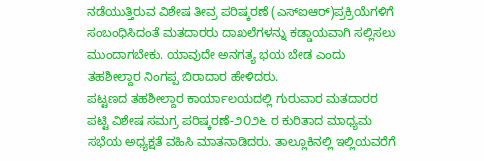ನಡೆಯುತ್ತಿರುವ ವಿಶೇಷ ತೀವ್ರ ಪರಿಷ್ಕರಣೆ (ಎಸ್ಐಆರ್)ಪ್ರಕ್ರಿಯೆಗಳಿಗೆ ಸಂಬಂಧಿಸಿದಂತೆ ಮತದಾರರು ದಾಖಲೆಗಳನ್ನು ಕಡ್ಡಾಯವಾಗಿ ಸಲ್ಲಿಸಲು ಮುಂದಾಗಬೇಕು. ಯಾವುದೇ ಅನಗತ್ಯ ಭಯ ಬೇಡ ಎಂದು ತಹಶೀಲ್ದಾರ ನಿಂಗಪ್ಪ ಬಿರಾದಾರ ಹೇಳಿದರು.
ಪಟ್ಟಣದ ತಹಶೀಲ್ದಾರ ಕಾರ್ಯಾಲಯದಲ್ಲಿ ಗುರುವಾರ ಮತದಾರರ ಪಟ್ಟಿ ವಿಶೇಷ ಸಮಗ್ರ ಪರಿಷ್ಕರಣೆ-೨೦೨೬ ರ ಕುರಿತಾದ ಮಾಧ್ಯಮ ಸಭೆಯ ಅಧ್ಯಕ್ಷತೆ ವಹಿಸಿ ಮಾತನಾಡಿದರು. ತಾಲ್ಲೂಕಿನಲ್ಲಿ ಇಲ್ಲಿಯವರೆಗೆ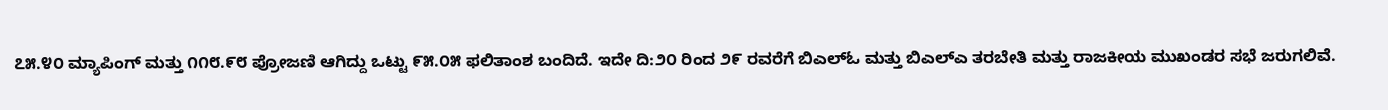೭೫.೪೦ ಮ್ಯಾಪಿಂಗ್ ಮತ್ತು ೧೧೮.೯೮ ಪ್ರೋಜಣಿ ಆಗಿದ್ದು ಒಟ್ಟು ೯೫.೦೫ ಫಲಿತಾಂಶ ಬಂದಿದೆ. ಇದೇ ದಿ:೨೦ ರಿಂದ ೨೯ ರವರೆಗೆ ಬಿಎಲ್ಓ ಮತ್ತು ಬಿಎಲ್ಎ ತರಬೇತಿ ಮತ್ತು ರಾಜಕೀಯ ಮುಖಂಡರ ಸಭೆ ಜರುಗಲಿವೆ.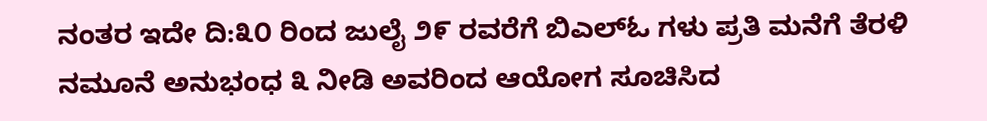ನಂತರ ಇದೇ ದಿ:೩೦ ರಿಂದ ಜುಲೈ ೨೯ ರವರೆಗೆ ಬಿಎಲ್ಓ ಗಳು ಪ್ರತಿ ಮನೆಗೆ ತೆರಳಿ ನಮೂನೆ ಅನುಭಂಧ ೩ ನೀಡಿ ಅವರಿಂದ ಆಯೋಗ ಸೂಚಿಸಿದ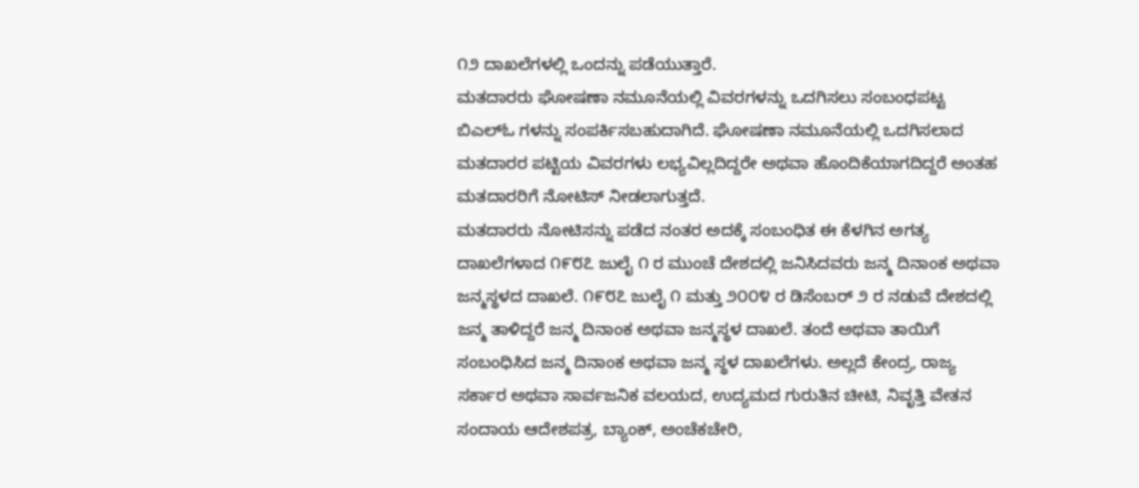೧೨ ದಾಖಲೆಗಳಲ್ಲಿ ಒಂದನ್ನು ಪಡೆಯುತ್ತಾರೆ.
ಮತದಾರರು ಘೋಷಣಾ ನಮೂನೆಯಲ್ಲಿ ವಿವರಗಳನ್ನು ಒದಗಿಸಲು ಸಂಬಂಧಪಟ್ಟ ಬಿಎಲ್ಓ ಗಳನ್ನು ಸಂಪರ್ಕಿಸಬಹುದಾಗಿದೆ. ಘೋಷಣಾ ನಮೂನೆಯಲ್ಲಿ ಒದಗಿಸಲಾದ ಮತದಾರರ ಪಟ್ಟಿಯ ವಿವರಗಳು ಲಭ್ಯವಿಲ್ಲದಿದ್ದರೇ ಅಥವಾ ಹೊಂದಿಕೆಯಾಗದಿದ್ದರೆ ಅಂತಹ ಮತದಾರರಿಗೆ ನೋಟಿಸ್ ನೀಡಲಾಗುತ್ತದೆ.
ಮತದಾರರು ನೋಟಿಸನ್ನು ಪಡೆದ ನಂತರ ಅದಕ್ಕೆ ಸಂಬಂಧಿತ ಈ ಕೆಳಗಿನ ಅಗತ್ಯ ದಾಖಲೆಗಳಾದ ೧೯೮೭ ಜುಲೈ ೧ ರ ಮುಂಚೆ ದೇಶದಲ್ಲಿ ಜನಿಸಿದವರು ಜನ್ಮ ದಿನಾಂಕ ಅಥವಾ ಜನ್ಮಸ್ಥಳದ ದಾಖಲೆ. ೧೯೮೭ ಜುಲೈ ೧ ಮತ್ತು ೨೦೦೪ ರ ಡಿಸೆಂಬರ್ ೨ ರ ನಡುವೆ ದೇಶದಲ್ಲಿ ಜನ್ಮ ತಾಳಿದ್ದರೆ ಜನ್ಮ ದಿನಾಂಕ ಅಥವಾ ಜನ್ಮಸ್ಥಳ ದಾಖಲೆ. ತಂದೆ ಅಥವಾ ತಾಯಿಗೆ ಸಂಬಂಧಿಸಿದ ಜನ್ಮ ದಿನಾಂಕ ಅಥವಾ ಜನ್ಮ ಸ್ಥಳ ದಾಖಲೆಗಳು. ಅಲ್ಲದೆ ಕೇಂದ್ರ, ರಾಜ್ಯ ಸರ್ಕಾರ ಅಥವಾ ಸಾರ್ವಜನಿಕ ವಲಯದ, ಉದ್ಯಮದ ಗುರುತಿನ ಚೀಟಿ, ನಿವೃತ್ತಿ ವೇತನ ಸಂದಾಯ ಆದೇಶಪತ್ರ, ಬ್ಯಾಂಕ್, ಅಂಚೆಕಚೇರಿ,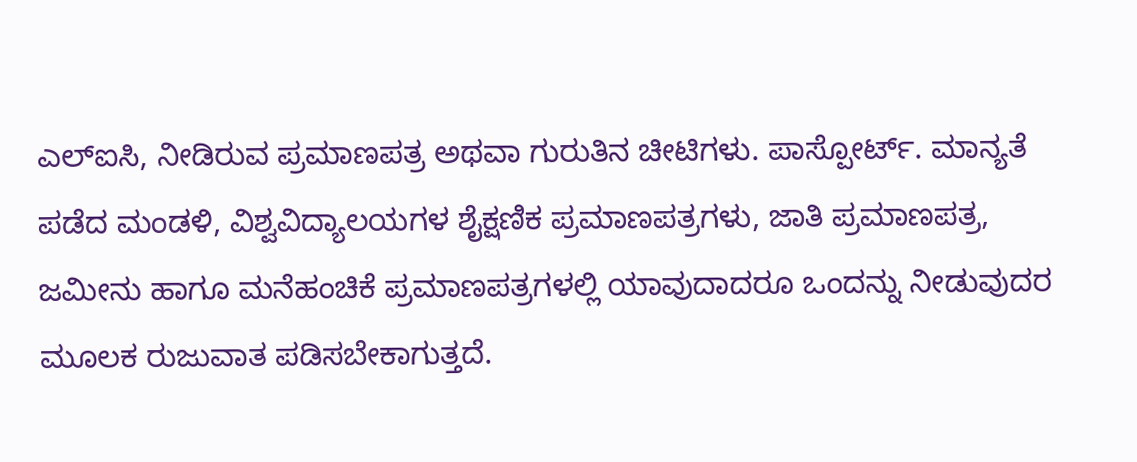ಎಲ್ಐಸಿ, ನೀಡಿರುವ ಪ್ರಮಾಣಪತ್ರ ಅಥವಾ ಗುರುತಿನ ಚೀಟಿಗಳು. ಪಾಸ್ಪೋರ್ಟ್. ಮಾನ್ಯತೆ ಪಡೆದ ಮಂಡಳಿ, ವಿಶ್ವವಿದ್ಯಾಲಯಗಳ ಶೈಕ್ಷಣಿಕ ಪ್ರಮಾಣಪತ್ರಗಳು, ಜಾತಿ ಪ್ರಮಾಣಪತ್ರ, ಜಮೀನು ಹಾಗೂ ಮನೆಹಂಚಿಕೆ ಪ್ರಮಾಣಪತ್ರಗಳಲ್ಲಿ ಯಾವುದಾದರೂ ಒಂದನ್ನು ನೀಡುವುದರ ಮೂಲಕ ರುಜುವಾತ ಪಡಿಸಬೇಕಾಗುತ್ತದೆ.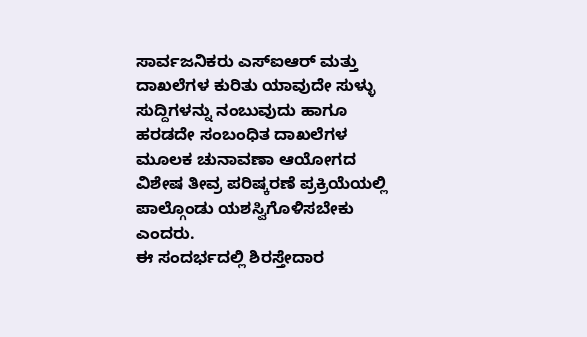ಸಾರ್ವಜನಿಕರು ಎಸ್ಐಆರ್ ಮತ್ತು ದಾಖಲೆಗಳ ಕುರಿತು ಯಾವುದೇ ಸುಳ್ಳು ಸುದ್ದಿಗಳನ್ನು ನಂಬುವುದು ಹಾಗೂ ಹರಡದೇ ಸಂಬಂಧಿತ ದಾಖಲೆಗಳ ಮೂಲಕ ಚುನಾವಣಾ ಆಯೋಗದ ವಿಶೇಷ ತೀವ್ರ ಪರಿಷ್ಕರಣೆ ಪ್ರಕ್ರಿಯೆಯಲ್ಲಿ ಪಾಲ್ಗೊಂಡು ಯಶಸ್ವಿಗೊಳಿಸಬೇಕು ಎಂದರು.
ಈ ಸಂದರ್ಭದಲ್ಲಿ ಶಿರಸ್ತೇದಾರ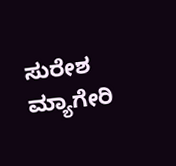ಸುರೇಶ ಮ್ಯಾಗೇರಿ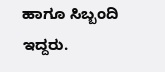ಹಾಗೂ ಸಿಬ್ಬಂದಿ ಇದ್ದರು.